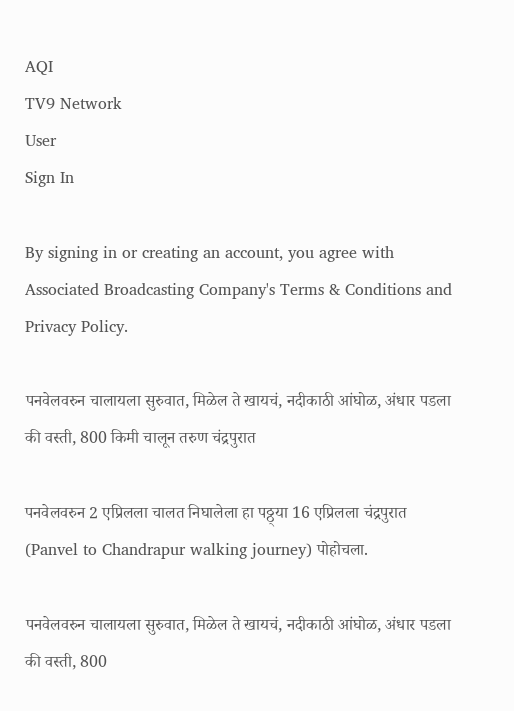AQI
TV9 Network
User
Sign In

By signing in or creating an account, you agree with Associated Broadcasting Company's Terms & Conditions and Privacy Policy.

पनवेलवरुन चालायला सुरुवात, मिळेल ते खायचं, नदीकाठी आंघोळ, अंधार पडला की वस्ती, 800 किमी चालून तरुण चंद्रपुरात

पनवेलवरुन 2 एप्रिलला चालत निघालेला हा पठ्ठ्या 16 एप्रिलला चंद्रपुरात (Panvel to Chandrapur walking journey) पोहोचला.

पनवेलवरुन चालायला सुरुवात, मिळेल ते खायचं, नदीकाठी आंघोळ, अंधार पडला की वस्ती, 800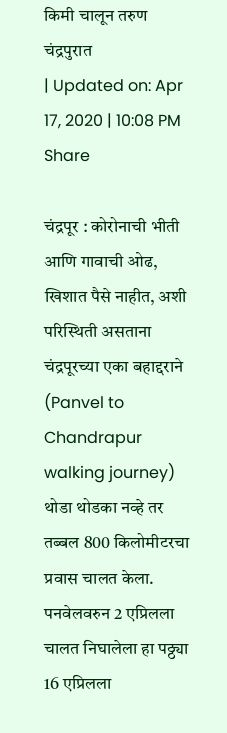किमी चालून तरुण चंद्रपुरात
| Updated on: Apr 17, 2020 | 10:08 PM
Share

चंद्रपूर : कोरोनाची भीती आणि गावाची ओढ, खिशात पैसे नाहीत, अशी परिस्थिती असताना चंद्रपूरच्या एका बहाद्दराने (Panvel to Chandrapur walking journey) थोडा थोडका नव्हे तर तब्बल 800 किलोमीटरचा प्रवास चालत केला. पनवेलवरुन 2 एप्रिलला चालत निघालेला हा पठ्ठ्या 16 एप्रिलला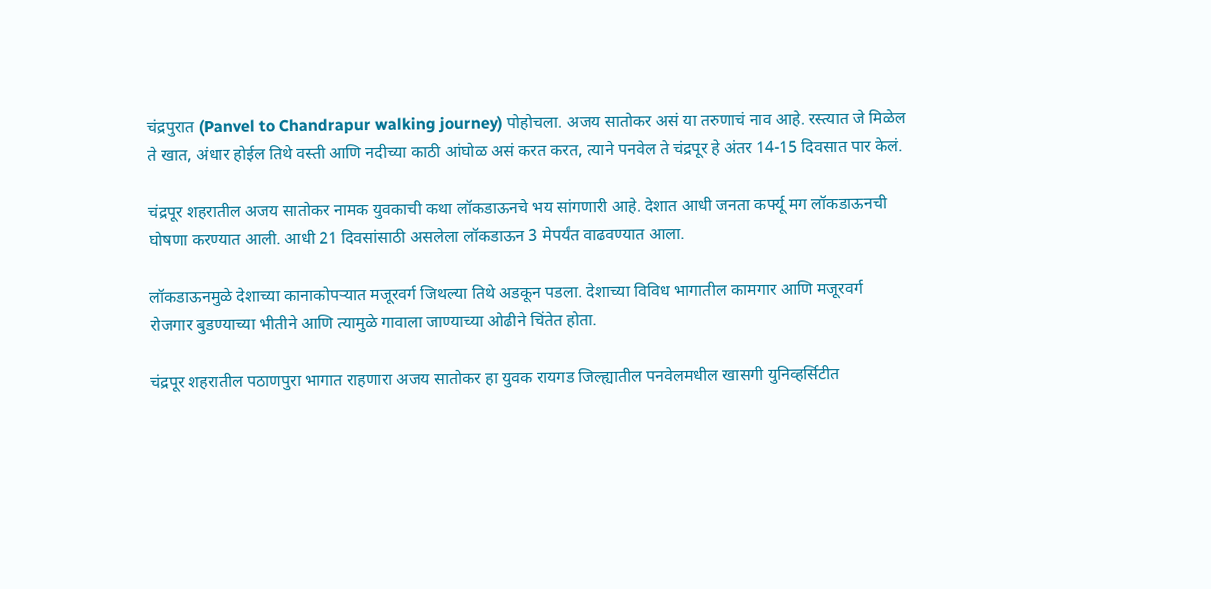चंद्रपुरात (Panvel to Chandrapur walking journey) पोहोचला. अजय सातोकर असं या तरुणाचं नाव आहे. रस्त्यात जे मिळेल ते खात, अंधार होईल तिथे वस्ती आणि नदीच्या काठी आंघोळ असं करत करत, त्याने पनवेल ते चंद्रपूर हे अंतर 14-15 दिवसात पार केलं.

चंद्रपूर शहरातील अजय सातोकर नामक युवकाची कथा लॉकडाऊनचे भय सांगणारी आहे. देशात आधी जनता कर्फ्यू मग लॉकडाऊनची घोषणा करण्यात आली. आधी 21 दिवसांसाठी असलेला लॉकडाऊन 3 मेपर्यंत वाढवण्यात आला.

लॉकडाऊनमुळे देशाच्या कानाकोपऱ्यात मजूरवर्ग जिथल्या तिथे अडकून पडला. देशाच्या विविध भागातील कामगार आणि मजूरवर्ग रोजगार बुडण्याच्या भीतीने आणि त्यामुळे गावाला जाण्याच्या ओढीने चिंतेत होता.

चंद्रपूर शहरातील पठाणपुरा भागात राहणारा अजय सातोकर हा युवक रायगड जिल्ह्यातील पनवेलमधील खासगी युनिव्हर्सिटीत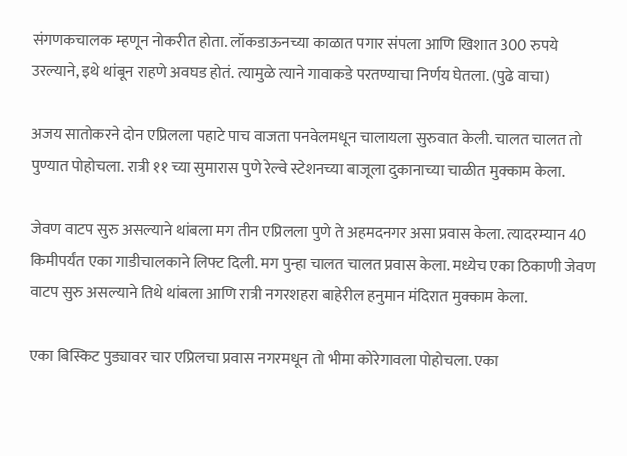संगणकचालक म्हणून नोकरीत होता. लॉकडाऊनच्या काळात पगार संपला आणि खिशात 300 रुपये उरल्याने, इथे थांबून राहणे अवघड होतं. त्यामुळे त्याने गावाकडे परतण्याचा निर्णय घेतला. (पुढे वाचा)

अजय सातोकरने दोन एप्रिलला पहाटे पाच वाजता पनवेलमधून चालायला सुरुवात केली. चालत चालत तो पुण्यात पोहोचला. रात्री ११ च्या सुमारास पुणे रेल्वे स्टेशनच्या बाजूला दुकानाच्या चाळीत मुक्काम केला.

जेवण वाटप सुरु असल्याने थांबला मग तीन एप्रिलला पुणे ते अहमदनगर असा प्रवास केला. त्यादरम्यान 40 किमीपर्यंत एका गाडीचालकाने लिफ्ट दिली. मग पुन्हा चालत चालत प्रवास केला. मध्येच एका ठिकाणी जेवण वाटप सुरु असल्याने तिथे थांबला आणि रात्री नगरशहरा बाहेरील हनुमान मंदिरात मुक्काम केला.

एका बिस्किट पुड्यावर चार एप्रिलचा प्रवास नगरमधून तो भीमा कोरेगावला पोहोचला. एका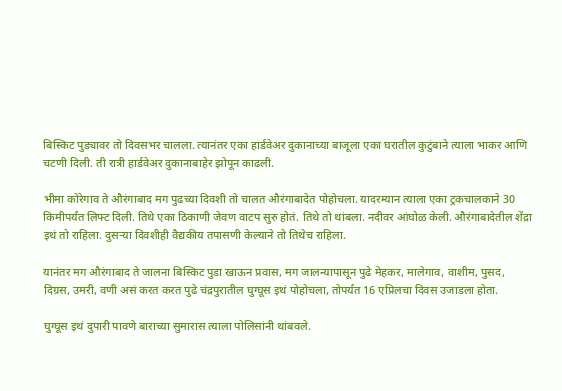बिस्किट पुड्यावर तो दिवसभर चालला. त्यानंतर एका हार्डवेअर दुकानाच्या बाजूला एका घरातील कुटुंबाने त्याला भाकर आणि चटणी दिली. ती रात्री हार्डवेअर दुकानाबाहेर झोपून काढली.

भीमा कोरेगाव ते औरंगाबाद मग पुढच्या दिवशी तो चालत औरंगाबादेत पोहोचला. यादरम्यान त्याला एका ट्रकचालकाने 30 किमीपर्यंत लिफ्ट दिली. तिथे एका ठिकाणी जेवण वाटप सुरु होतं. तिथे तो थांबला. नदीवर आंघोळ केली. औरंगाबादेतील शेंद्रा इथं तो राहिला. दुसऱ्या दिवशीही वैद्यकीय तपासणी केल्याने तो तिथेच राहिला.

यानंतर मग औरंगाबाद ते जालना बिस्किट पुडा खाऊन प्रवास, मग जालन्यापासून पुढे मेहकर, मालेगाव, वाशीम, पुसद, दिग्रस, उमरी, वणी असं करत करत पुढे चंद्रपुरातील घुग्घूस इथं पोहोचला, तोपर्यंत 16 एप्रिलचा दिवस उजाडला होता.

घुग्घूस इथं दुपारी पावणे बाराच्या सुमारास त्याला पोलिसांनी थांबवले.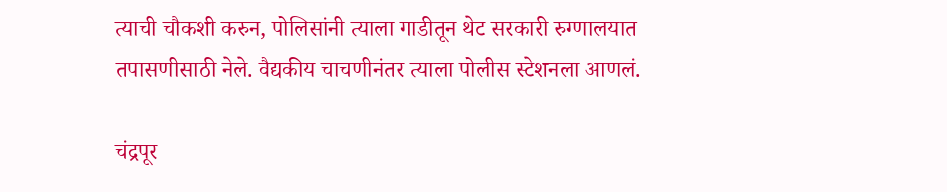त्याची चौकशी करुन, पोलिसांनी त्याला गाडीतून थेट सरकारी रुग्णालयात तपासणीसाठी नेले. वैद्यकीय चाचणीनंतर त्याला पोलीस स्टेशनला आणलं.

चंद्रपूर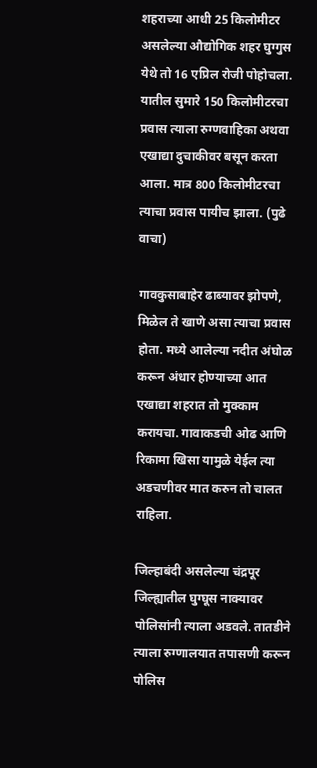शहराच्या आधी 25 किलोमीटर असलेल्या औद्योगिक शहर घुग्गुस येथे तो 16 एप्रिल रोजी पोहोचला. यातील सुमारे 150 किलोमीटरचा प्रवास त्याला रुग्णवाहिका अथवा एखाद्या दुचाकीवर बसून करता आला. मात्र 800 किलोमीटरचा त्याचा प्रवास पायीच झाला. (पुढे वाचा)

गावकुसाबाहेर ढाब्यावर झोपणे, मिळेल ते खाणे असा त्याचा प्रवास होता. मध्ये आलेल्या नदीत अंघोळ करून अंधार होण्याच्या आत एखाद्या शहरात तो मुक्काम करायचा. गावाकडची ओढ आणि रिकामा खिसा यामुळे येईल त्या अडचणीवर मात करुन तो चालत राहिला.

जिल्हाबंदी असलेल्या चंद्रपूर जिल्ह्यातील घुग्घूस नाक्यावर पोलिसांनी त्याला अडवले. तातडीने त्याला रुग्णालयात तपासणी करून पोलिस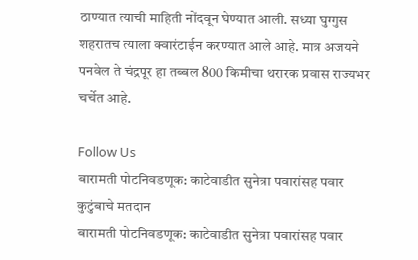ठाण्यात त्याची माहिती नोंदवून घेण्यात आली. सध्या घुग्गुस शहरातच त्याला क्वारंटाईन करण्यात आले आहे. मात्र अजयने पनवेल ते चंद्रपूर हा तब्बल 800 किमीचा थरारक प्रवास राज्यभर चर्चेत आहे.

Follow Us
बारामती पोटनिवडणूक: काटेवाडीत सुनेत्रा पवारांसह पवार कुटुंबाचे मतदान
बारामती पोटनिवडणूक: काटेवाडीत सुनेत्रा पवारांसह पवार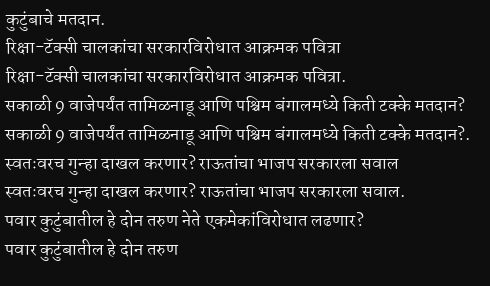कुटुंबाचे मतदान.
रिक्षा-टॅक्सी चालकांचा सरकारविरोधात आक्रमक पवित्रा
रिक्षा-टॅक्सी चालकांचा सरकारविरोधात आक्रमक पवित्रा.
सकाळी 9 वाजेपर्यंत तामिळनाडू आणि पश्चिम बंगालमध्ये किती टक्के मतदान?
सकाळी 9 वाजेपर्यंत तामिळनाडू आणि पश्चिम बंगालमध्ये किती टक्के मतदान?.
स्वतःवरच गुन्हा दाखल करणार? राऊतांचा भाजप सरकारला सवाल
स्वतःवरच गुन्हा दाखल करणार? राऊतांचा भाजप सरकारला सवाल.
पवार कुटुंबातील हे दोन तरुण नेते एकमेकांविरोधात लढणार?
पवार कुटुंबातील हे दोन तरुण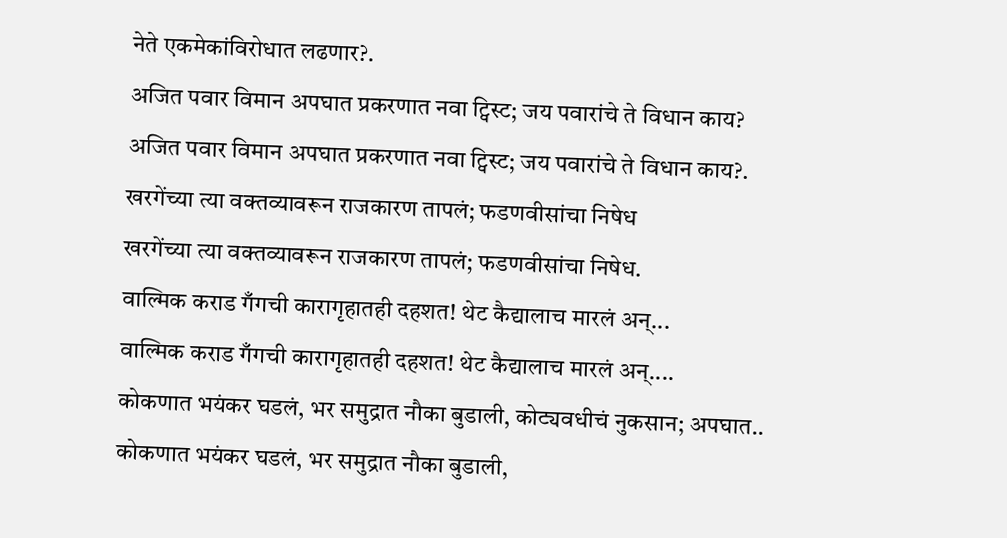नेते एकमेकांविरोधात लढणार?.
अजित पवार विमान अपघात प्रकरणात नवा ट्विस्ट; जय पवारांचे ते विधान काय?
अजित पवार विमान अपघात प्रकरणात नवा ट्विस्ट; जय पवारांचे ते विधान काय?.
खरगेंच्या त्या वक्तव्यावरून राजकारण तापलं; फडणवीसांचा निषेध
खरगेंच्या त्या वक्तव्यावरून राजकारण तापलं; फडणवीसांचा निषेध.
वाल्मिक कराड गँगची कारागृहातही दहशत! थेट कैद्यालाच मारलं अन्...
वाल्मिक कराड गँगची कारागृहातही दहशत! थेट कैद्यालाच मारलं अन्....
कोकणात भयंकर घडलं, भर समुद्रात नौका बुडाली, कोट्यवधीचं नुकसान; अपघात..
कोकणात भयंकर घडलं, भर समुद्रात नौका बुडाली,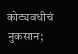कोट्यवधीचं नुकसान;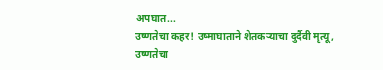अपघात...
उष्णतेचा कहर! उष्माघाताने शेतकऱ्याचा दुर्दैवी मृत्यू,
उष्णतेचा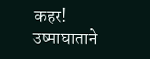कहर! उष्माघाताने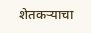शेतकऱ्याचा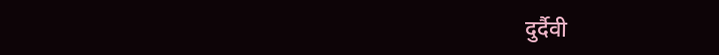दुर्दैवी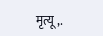मृत्यू,.